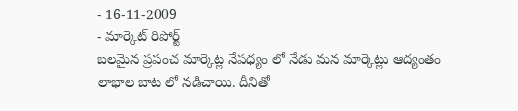- 16-11-2009
- మార్కెట్ రిపోర్ట్
బలమైన ప్రపంచ మార్కెట్ల నేపధ్యం లో నేడు మన మార్కెట్లు ఆద్యంతం లాభాల బాట లో నడిచాయి. దీనితో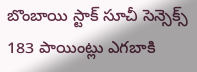బొంబాయి స్టాక్ సూచీ సెన్సెక్స్ 183 పాయింట్లు ఎగబాకి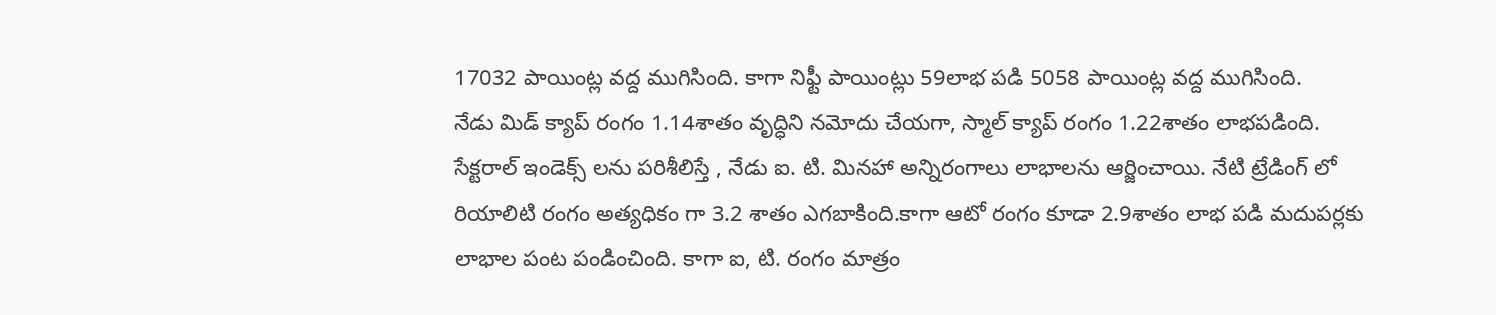17032 పాయింట్ల వద్ద ముగిసింది. కాగా నిఫ్టీ పాయింట్లు 59లాభ పడి 5058 పాయింట్ల వద్ద ముగిసింది.
నేడు మిడ్ క్యాప్ రంగం 1.14శాతం వృద్ధిని నమోదు చేయగా, స్మాల్ క్యాప్ రంగం 1.22శాతం లాభపడింది.
సేక్టరాల్ ఇండెక్స్ లను పరిశీలిస్తే , నేడు ఐ. టి. మినహా అన్నిరంగాలు లాభాలను ఆర్జించాయి. నేటి ట్రేడింగ్ లో రియాలిటి రంగం అత్యధికం గా 3.2 శాతం ఎగబాకింది.కాగా ఆటో రంగం కూడా 2.9శాతం లాభ పడి మదుపర్లకు లాభాల పంట పండించింది. కాగా ఐ, టి. రంగం మాత్రం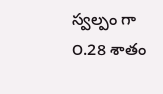స్వల్పం గా ౦.28 శాతం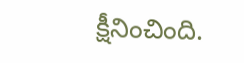క్షీనించింది.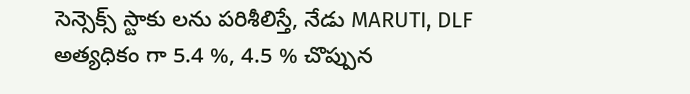సెన్సెక్స్ స్టాకు లను పరిశీలిస్తే, నేడు MARUTI, DLF అత్యధికం గా 5.4 %, 4.5 % చొప్పున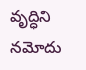వృద్ధిని నమోదు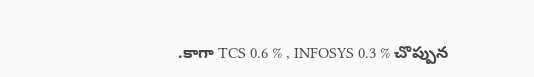.కాగా TCS 0.6 % , INFOSYS 0.3 % చొప్పున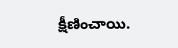క్షీణించాయి.